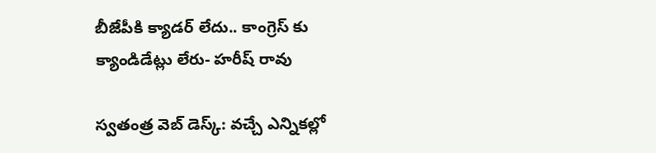బీజేపీకి క్యాడర్ లేదు.. కాంగ్రెస్ కు క్యాండిడేట్లు లేరు- హరీష్ రావు

స్వతంత్ర వెబ్ డెస్క్: వచ్చే ఎన్నికల్లో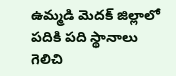ఉమ్మడి మెదక్ జిల్లాలో పదికి పది స్థానాలు గెలిచి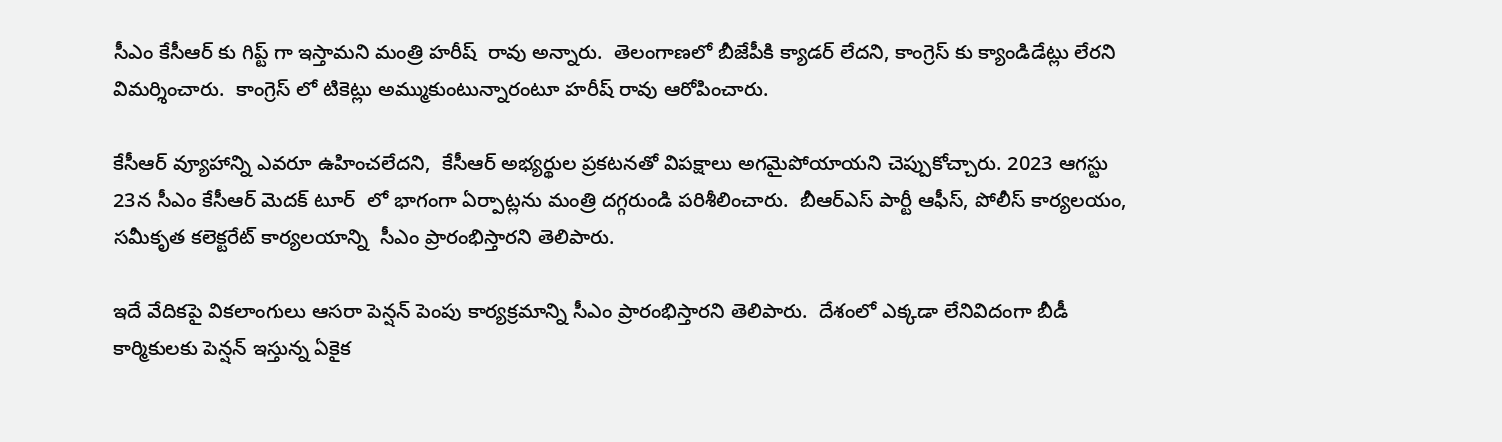సీఎం కేసీఆర్ కు గిప్ట్ గా ఇస్తామని మంత్రి హరీష్  రావు అన్నారు.  తెలంగాణలో బీజేపీకి క్యాడర్ లేదని, కాంగ్రెస్ కు క్యాండిడేట్లు లేరని విమర్శించారు.  కాంగ్రెస్ లో టికెట్లు అమ్ముకుంటున్నారంటూ హరీష్ రావు ఆరోపించారు.

కేసీఆర్ వ్యూహాన్ని ఎవరూ ఉహించలేదని,  కేసీఆర్ అభ్యర్థుల ప్రకటనతో విపక్షాలు అగమైపోయాయని చెప్పుకోచ్చారు. 2023 ఆగస్టు 23న సీఎం కేసీఆర్ మెదక్ టూర్  లో భాగంగా ఏర్పాట్లను మంత్రి దగ్గరుండి పరిశీలించారు.  బీఆర్ఎస్ పార్టీ ఆఫీస్, పోలీస్ కార్యలయం, సమీకృత కలెక్టరేట్ కార్యలయాన్ని  సీఎం ప్రారంభిస్తారని తెలిపారు.

ఇదే వేదికపై వికలాంగులు ఆసరా పెన్షన్ పెంపు కార్యక్రమాన్ని సీఎం ప్రారంభిస్తారని తెలిపారు.  దేశంలో ఎక్కడా లేనివిదంగా బీడీ కార్మికులకు పెన్షన్ ఇస్తున్న ఏకైక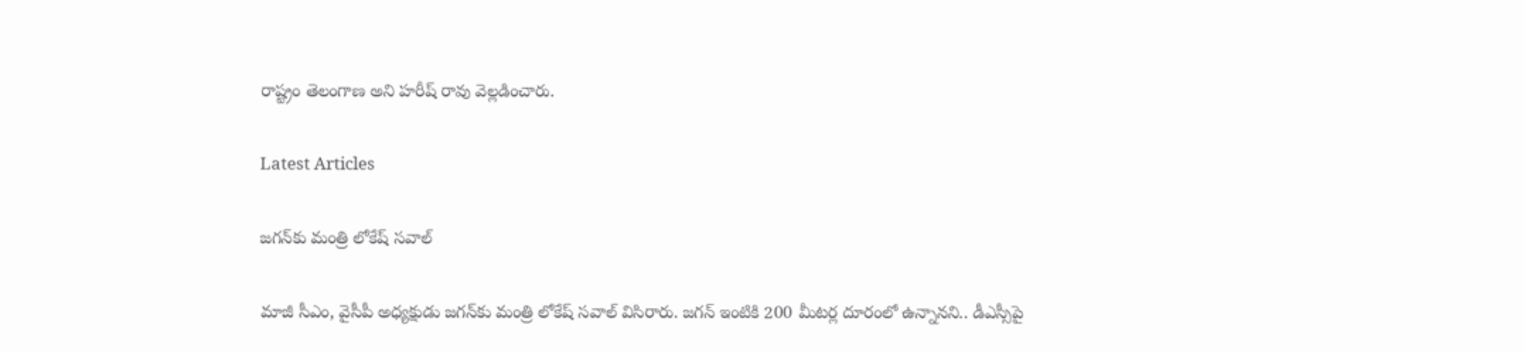రాష్ట్రం తెలంగాణ అని హరీష్ రావు వెల్లడించారు.

Latest Articles

జగన్‌కు మంత్రి లోకేష్‌ సవాల్

మాజీ సీఎం, వైసీపీ అధ్యక్షుడు జగన్‌కు మంత్రి లోకేష్‌ సవాల్ విసిరారు. జగన్‌ ఇంటికి 200 మీటర్ల దూరంలో ఉన్నానని.. డీఎస్సీపై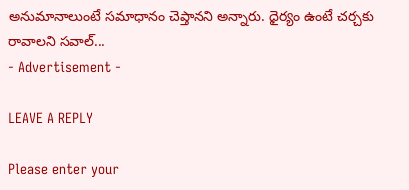అనుమానాలుంటే సమాధానం చెప్తానని అన్నారు. ధైర్యం ఉంటే చర్చకు రావాలని సవాల్‌...
- Advertisement -

LEAVE A REPLY

Please enter your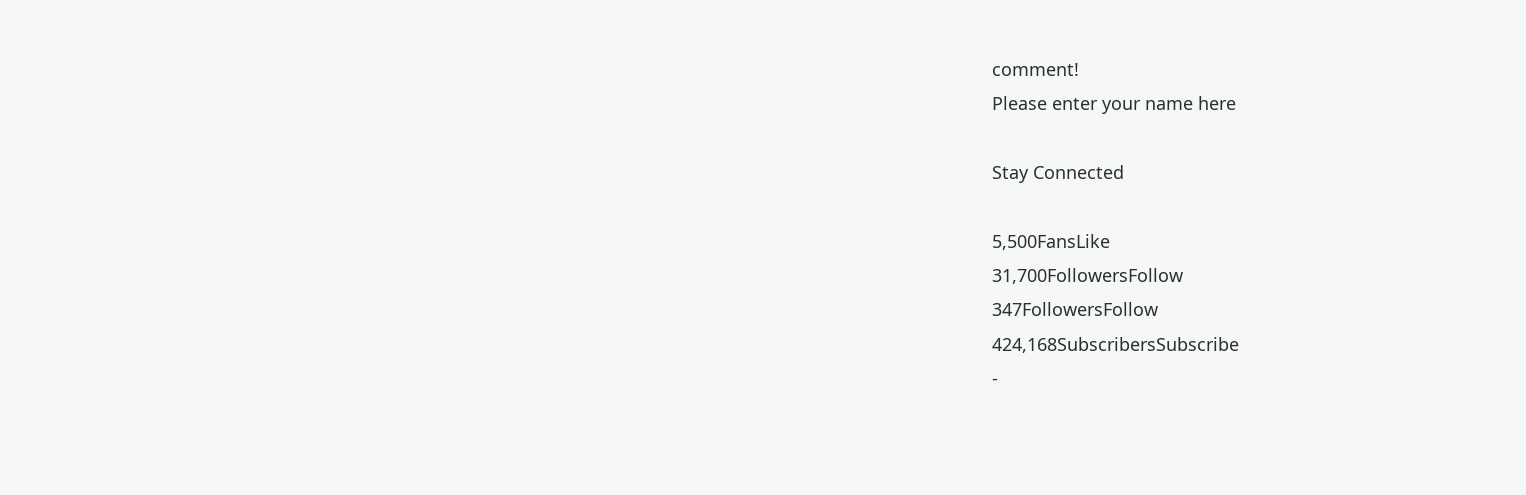comment!
Please enter your name here

Stay Connected

5,500FansLike
31,700FollowersFollow
347FollowersFollow
424,168SubscribersSubscribe
-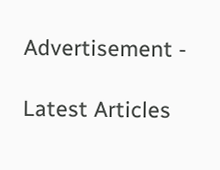Advertisement -

Latest Articles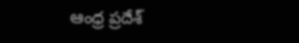ఆంధ్ర ప్రదేశ్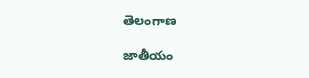తెలంగాణ

జాతీయం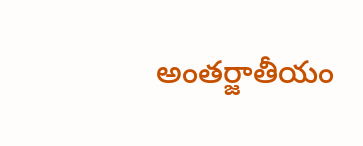అంతర్జాతీయం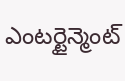ఎంటర్టైన్మెంట్